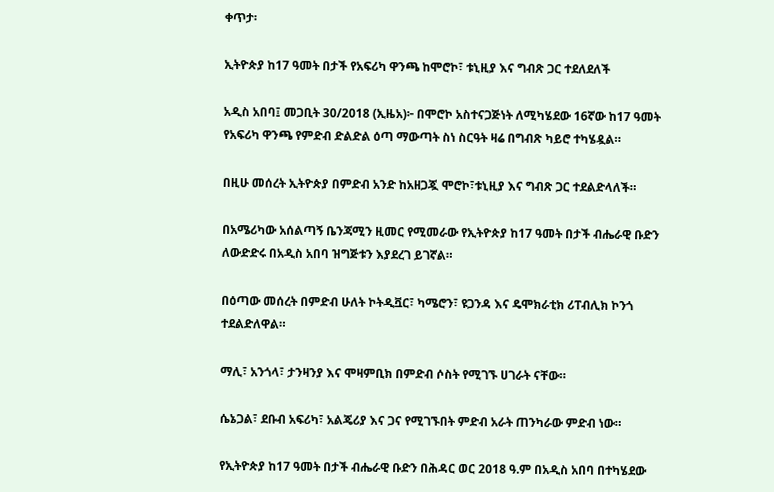ቀጥታ፡

ኢትዮጵያ ከ17 ዓመት በታች የአፍሪካ ዋንጫ ከሞሮኮ፣ ቱኒዚያ እና ግብጽ ጋር ተደለደለች

አዲስ አበባ፤ መጋቢት 30/2018 (ኢዜአ)፦ በሞሮኮ አስተናጋጅነት ለሚካሄደው 16ኛው ከ17 ዓመት የአፍሪካ ዋንጫ የምድብ ድልድል ዕጣ ማውጣት ስነ ስርዓት ዛሬ በግብጽ ካይሮ ተካሄዷል።

በዚሁ መሰረት ኢትዮጵያ በምድብ አንድ ከአዘጋጇ ሞሮኮ፣ቱኒዚያ እና ግብጽ ጋር ተደልድላለች።

በአሜሪካው አሰልጣኝ ቤንጃሚን ዚመር የሚመራው የኢትዮጵያ ከ17 ዓመት በታች ብሔራዊ ቡድን ለውድድሩ በአዲስ አበባ ዝግጅቱን እያደረገ ይገኛል።

በዕጣው መሰረት በምድብ ሁለት ኮትዲቯር፣ ካሜሮን፣ ዩጋንዳ እና ዴሞክራቲክ ሪፐብሊክ ኮንጎ ተደልድለዋል።

ማሊ፣ አንጎላ፣ ታንዛንያ እና ሞዛምቢክ በምድብ ሶስት የሚገኙ ሀገራት ናቸው።

ሴኔጋል፣ ደቡብ አፍሪካ፣ አልጄሪያ እና ጋና የሚገኙበት ምድብ አራት ጠንካራው ምድብ ነው።

የኢትዮጵያ ከ17 ዓመት በታች ብሔራዊ ቡድን በሕዳር ወር 2018 ዓ.ም በአዲስ አበባ በተካሄደው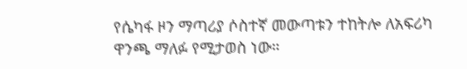የሴካፋ ዞን ማጣሪያ ሶስተኛ መውጣቱን ተከትሎ ለአፍሪካ ዋንጫ ማለፉ የሚታወስ ነው።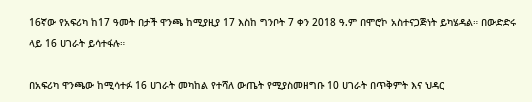16ኛው የአፍሪካ ከ17 ዓመት በታች ዋንጫ ከሚያዚያ 17 እስከ ግንቦት 7 ቀን 2018 ዓ.ም በሞሮኮ አስተናጋጅነት ይካሄዳል። በውድድሩ ላይ 16 ሀገራት ይሳተፋሉ።

በአፍሪካ ዋንጫው ከሚሳተፉ 16 ሀገራት መካከል የተሻለ ውጤት የሚያስመዘግቡ 10 ሀገራት በጥቅምት እና ህዳር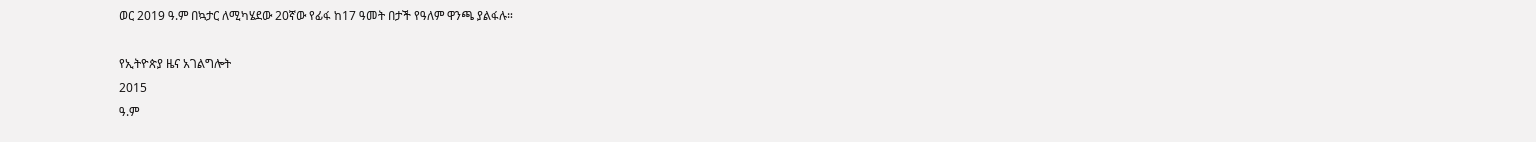ወር 2019 ዓ.ም በኳታር ለሚካሄደው 20ኛው የፊፋ ከ17 ዓመት በታች የዓለም ዋንጫ ያልፋሉ።

የኢትዮጵያ ዜና አገልግሎት
2015
ዓ.ም